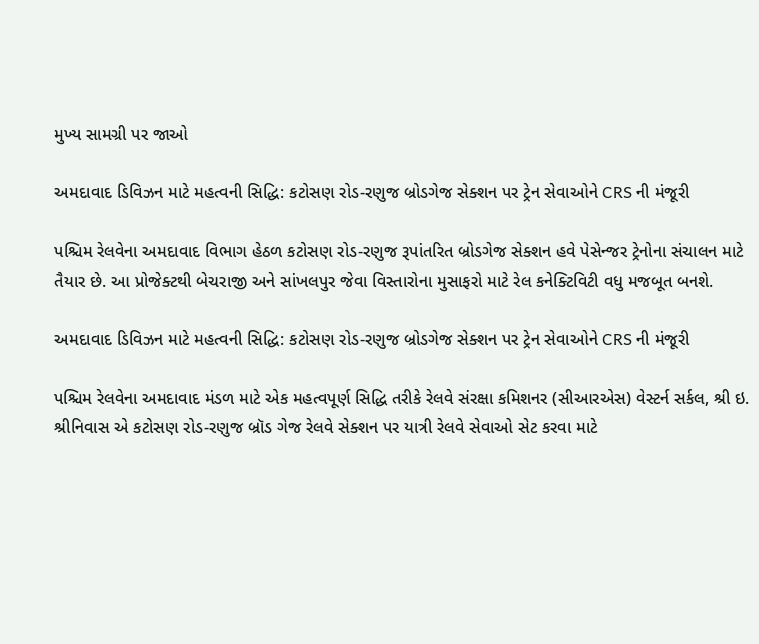મુખ્ય સામગ્રી પર જાઓ

અમદાવાદ ડિવિઝન માટે મહત્વની સિદ્ધિ: કટોસણ રોડ-રણુજ બ્રોડગેજ સેક્શન પર ટ્રેન સેવાઓને CRS ની મંજૂરી

પશ્ચિમ રેલવેના અમદાવાદ વિભાગ હેઠળ કટોસણ રોડ-રણુજ રૂપાંતરિત બ્રોડગેજ સેક્શન હવે પેસેન્જર ટ્રેનોના સંચાલન માટે તૈયાર છે. આ પ્રોજેક્ટથી બેચરાજી અને સાંખલપુર જેવા વિસ્તારોના મુસાફરો માટે રેલ કનેક્ટિવિટી વધુ મજબૂત બનશે.

અમદાવાદ ડિવિઝન માટે મહત્વની સિદ્ધિ: કટોસણ રોડ-રણુજ બ્રોડગેજ સેક્શન પર ટ્રેન સેવાઓને CRS ની મંજૂરી

પશ્ચિમ રેલવેના અમદાવાદ મંડળ માટે એક મહત્વપૂર્ણ સિદ્ધિ તરીકે રેલવે સંરક્ષા કમિશનર (સીઆરએસ) વેસ્ટર્ન સર્કલ, શ્રી ઇ. શ્રીનિવાસ એ કટોસણ રોડ-રણુજ બ્રૉડ ગેજ રેલવે સેક્શન પર યાત્રી રેલવે સેવાઓ સેટ કરવા માટે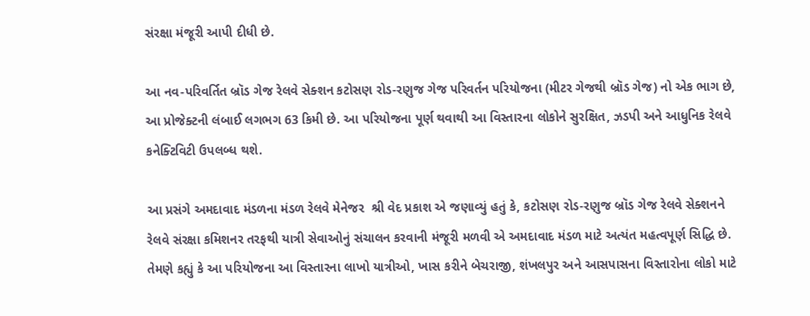સંરક્ષા મંજૂરી આપી દીધી છે.

આ નવ-પરિવર્તિત બ્રૉડ ગેજ રેલવે સેક્શન કટોસણ રોડ-રણુજ ગેજ પરિવર્તન પરિયોજના (મીટર ગેજથી બ્રૉડ ગેજ) નો એક ભાગ છે, આ પ્રોજેક્ટની લંબાઈ લગભગ 63 કિમી છે. આ પરિયોજના પૂર્ણ થવાથી આ વિસ્તારના લોકોને સુરક્ષિત, ઝડપી અને આધુનિક રેલવે કનેક્ટિવિટી ઉપલબ્ધ થશે.

આ પ્રસંગે અમદાવાદ મંડળના મંડળ રેલવે મેનેજર  શ્રી વેદ પ્રકાશ એ જણાવ્યું હતું કે, કટોસણ રોડ-રણુજ બ્રૉડ ગેજ રેલવે સેક્શનને રેલવે સંરક્ષા કમિશનર તરફથી યાત્રી સેવાઓનું સંચાલન કરવાની મંજૂરી મળવી એ અમદાવાદ મંડળ માટે અત્યંત મહત્વપૂર્ણ સિદ્ધિ છે. તેમણે કહ્યું કે આ પરિયોજના આ વિસ્તારના લાખો યાત્રીઓ, ખાસ કરીને બેચરાજી, શંખલપુર અને આસપાસના વિસ્તારોના લોકો માટે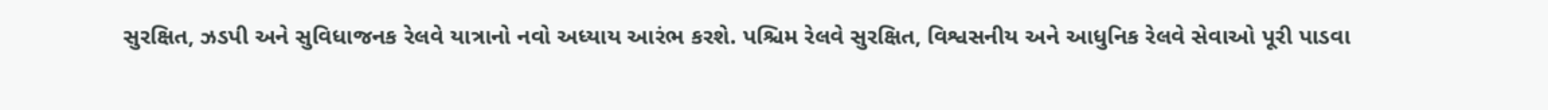સુરક્ષિત, ઝડપી અને સુવિધાજનક રેલવે યાત્રાનો નવો અધ્યાય આરંભ કરશે. પશ્ચિમ રેલવે સુરક્ષિત, વિશ્વસનીય અને આધુનિક રેલવે સેવાઓ પૂરી પાડવા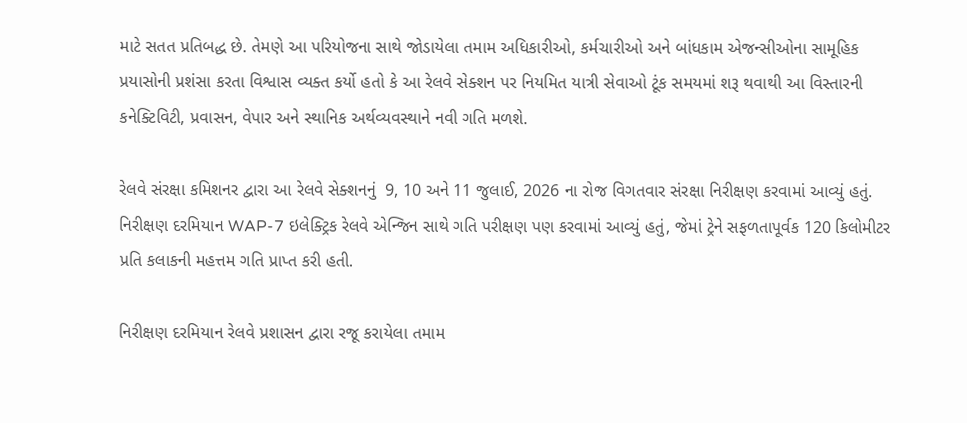માટે સતત પ્રતિબદ્ધ છે. તેમણે આ પરિયોજના સાથે જોડાયેલા તમામ અધિકારીઓ, કર્મચારીઓ અને બાંધકામ એજન્સીઓના સામૂહિક પ્રયાસોની પ્રશંસા કરતા વિશ્વાસ વ્યક્ત કર્યો હતો કે આ રેલવે સેક્શન પર નિયમિત યાત્રી સેવાઓ ટૂંક સમયમાં શરૂ થવાથી આ વિસ્તારની કનેક્ટિવિટી, પ્રવાસન, વેપાર અને સ્થાનિક અર્થવ્યવસ્થાને નવી ગતિ મળશે.

રેલવે સંરક્ષા કમિશનર દ્વારા આ રેલવે સેક્શનનું  9, 10 અને 11 જુલાઈ, 2026 ના રોજ વિગતવાર સંરક્ષા નિરીક્ષણ કરવામાં આવ્યું હતું. નિરીક્ષણ દરમિયાન WAP-7 ઇલેક્ટ્રિક રેલવે એન્જિન સાથે ગતિ પરીક્ષણ પણ કરવામાં આવ્યું હતું, જેમાં ટ્રેને સફળતાપૂર્વક 120 કિલોમીટર પ્રતિ કલાકની મહત્તમ ગતિ પ્રાપ્ત કરી હતી.

નિરીક્ષણ દરમિયાન રેલવે પ્રશાસન દ્વારા રજૂ કરાયેલા તમામ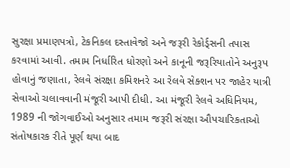સુરક્ષા પ્રમાણપત્રો, ટેકનિકલ દસ્તાવેજો અને જરૂરી રેકોર્ડ્સની તપાસ કરવામાં આવી. તમામ નિર્ધારિત ધોરણો અને કાનૂની જરૂરિયાતોને અનુરૂપ હોવાનું જણાતા, રેલવે સંરક્ષા કમિશનરે આ રેલવે સેક્શન પર જાહેર યાત્રી સેવાઓ ચલાવવાની મંજૂરી આપી દીધી. આ મંજૂરી રેલવે અધિનિયમ, 1989 ની જોગવાઈઓ અનુસાર તમામ જરૂરી સંરક્ષા ઔપચારિકતાઓ સંતોષકારક રીતે પૂર્ણ થયા બાદ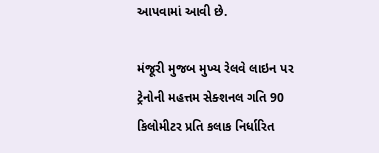આપવામાં આવી છે.

મંજૂરી મુજબ મુખ્ય રેલવે લાઇન પર ટ્રેનોની મહત્તમ સેક્શનલ ગતિ 90 કિલોમીટર પ્રતિ કલાક નિર્ધારિત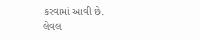કરવામાં આવી છે. લેવલ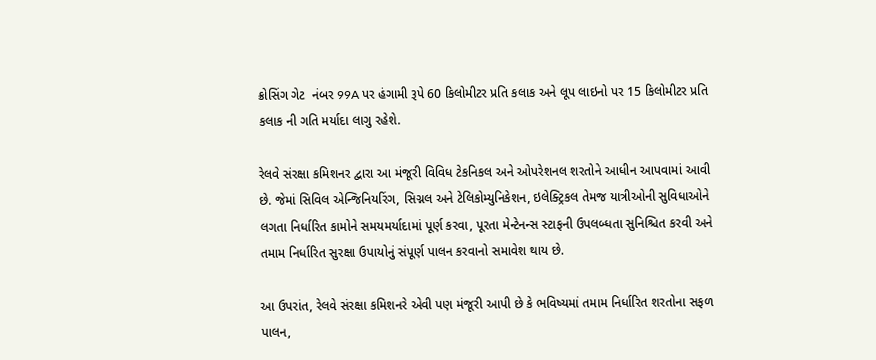ક્રોસિંગ ગેટ  નંબર 99A પર હંગામી રૂપે 60 કિલોમીટર પ્રતિ કલાક અને લૂપ લાઇનો પર 15 કિલોમીટર પ્રતિ કલાક ની ગતિ મર્યાદા લાગુ રહેશે.

રેલવે સંરક્ષા કમિશનર દ્વારા આ મંજૂરી વિવિધ ટેકનિકલ અને ઓપરેશનલ શરતોને આધીન આપવામાં આવી છે. જેમાં સિવિલ એન્જિનિયરિંગ, સિગ્નલ અને ટેલિકોમ્યુનિકેશન, ઇલેક્ટ્રિકલ તેમજ યાત્રીઓની સુવિધાઓને લગતા નિર્ધારિત કામોને સમયમર્યાદામાં પૂર્ણ કરવા, પૂરતા મેન્ટેનન્સ સ્ટાફની ઉપલબ્ધતા સુનિશ્ચિત કરવી અને તમામ નિર્ધારિત સુરક્ષા ઉપાયોનું સંપૂર્ણ પાલન કરવાનો સમાવેશ થાય છે.

આ ઉપરાંત, રેલવે સંરક્ષા કમિશનરે એવી પણ મંજૂરી આપી છે કે ભવિષ્યમાં તમામ નિર્ધારિત શરતોના સફળ પાલન,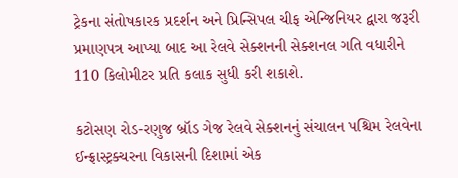ટ્રેકના સંતોષકારક પ્રદર્શન અને પ્રિન્સિપલ ચીફ એન્જિનિયર દ્વારા જરૂરી પ્રમાણપત્ર આપ્યા બાદ આ રેલવે સેક્શનની સેક્શનલ ગતિ વધારીને 110 કિલોમીટર પ્રતિ કલાક સુધી કરી શકાશે.

કટોસણ રોડ-રણુજ બ્રૉડ ગેજ રેલવે સેક્શનનું સંચાલન પશ્ચિમ રેલવેના ઈન્ફ્રાસ્ટ્રક્ચરના વિકાસની દિશામાં એક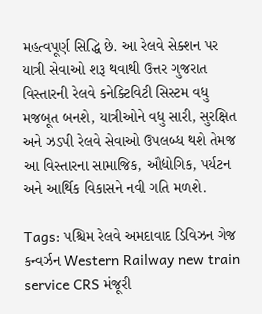મહત્વપૂર્ણ સિદ્ધિ છે. આ રેલવે સેક્શન પર યાત્રી સેવાઓ શરૂ થવાથી ઉત્તર ગુજરાત વિસ્તારની રેલવે કનેક્ટિવિટી સિસ્ટમ વધુ મજબૂત બનશે, યાત્રીઓને વધુ સારી, સુરક્ષિત અને ઝડપી રેલવે સેવાઓ ઉપલબ્ધ થશે તેમજ આ વિસ્તારના સામાજિક, ઔદ્યોગિક, પર્યટન અને આર્થિક વિકાસને નવી ગતિ મળશે.

Tags: પશ્ચિમ રેલવે અમદાવાદ ડિવિઝન ગેજ કન્વર્ઝન Western Railway new train service CRS મંજૂરી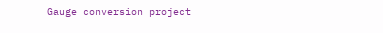Gauge conversion project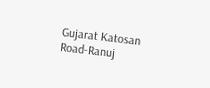Gujarat Katosan Road-Ranuj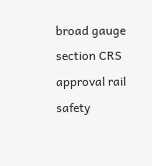broad gauge section CRS approval rail safety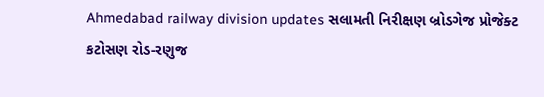Ahmedabad railway division updates સલામતી નિરીક્ષણ બ્રોડગેજ પ્રોજેક્ટ કટોસણ રોડ-રણુજ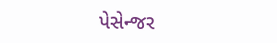પેસેન્જર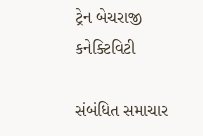ટ્રેન બેચરાજી કનેક્ટિવિટી

સંબંધિત સમાચાર